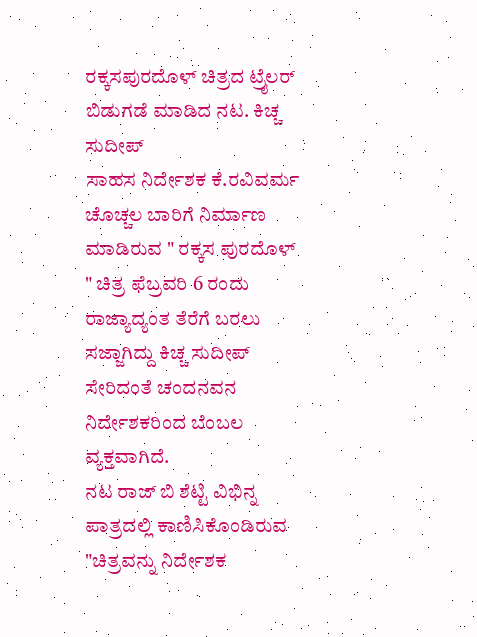ರಕ್ಕಸಪುರದೊಳ್ ಚಿತ್ರದ ಟ್ರೈಲರ್ ಬಿಡುಗಡೆ ಮಾಡಿದ ನಟ. ಕಿಚ್ಚ ಸುದೀಪ್
ಸಾಹಸ ನಿರ್ದೇಶಕ ಕೆ.ರವಿವರ್ಮ ಚೊಚ್ಚಲ ಬಾರಿಗೆ ನಿರ್ಮಾಣ ಮಾಡಿರುವ " ರಕ್ಕಸ ಪುರದೊಳ್ " ಚಿತ್ರ ಫೆಬ್ರವರಿ 6 ರಂದು ರಾಜ್ಯಾದ್ಯಂತ ತೆರೆಗೆ ಬರಲು ಸಜ್ಜಾಗಿದ್ದು ಕಿಚ್ಚ ಸುದೀಪ್ ಸೇರಿದಂತೆ ಚಂದನವನ ನಿರ್ದೇಶಕರಿಂದ ಬೆಂಬಲ ವ್ಯಕ್ತವಾಗಿದೆ.
ನಟ ರಾಜ್ ಬಿ ಶೆಟ್ಟಿ ವಿಭಿನ್ನ ಪಾತ್ರದಲ್ಲಿ ಕಾಣಿಸಿಕೊಂಡಿರುವ "ಚಿತ್ರವನ್ನು ನಿರ್ದೇಶಕ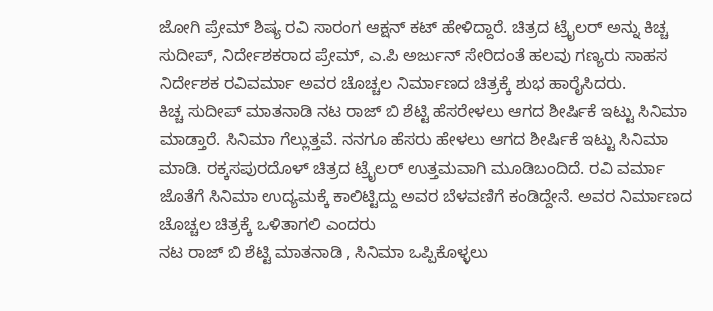ಜೋಗಿ ಪ್ರೇಮ್ ಶಿಷ್ಯ ರವಿ ಸಾರಂಗ ಆಕ್ಷನ್ ಕಟ್ ಹೇಳಿದ್ದಾರೆ. ಚಿತ್ರದ ಟ್ರೈಲರ್ ಅನ್ನು ಕಿಚ್ಚ ಸುದೀಪ್, ನಿರ್ದೇಶಕರಾದ ಪ್ರೇಮ್, ಎ.ಪಿ ಅರ್ಜುನ್ ಸೇರಿದಂತೆ ಹಲವು ಗಣ್ಯರು ಸಾಹಸ ನಿರ್ದೇಶಕ ರವಿವರ್ಮಾ ಅವರ ಚೊಚ್ಚಲ ನಿರ್ಮಾಣದ ಚಿತ್ರಕ್ಕೆ ಶುಭ ಹಾರೈಸಿದರು.
ಕಿಚ್ಚ ಸುದೀಪ್ ಮಾತನಾಡಿ ನಟ ರಾಜ್ ಬಿ ಶೆಟ್ಟಿ ಹೆಸರೇಳಲು ಆಗದ ಶೀರ್ಷಿಕೆ ಇಟ್ಟು ಸಿನಿಮಾ ಮಾಡ್ತಾರೆ. ಸಿನಿಮಾ ಗೆಲ್ಲುತ್ತವೆ. ನನಗೂ ಹೆಸರು ಹೇಳಲು ಆಗದ ಶೀರ್ಷಿಕೆ ಇಟ್ಟು ಸಿನಿಮಾ ಮಾಡಿ. ರಕ್ಕಸಪುರದೊಳ್ ಚಿತ್ರದ ಟ್ರೈಲರ್ ಉತ್ತಮವಾಗಿ ಮೂಡಿಬಂದಿದೆ. ರವಿ ವರ್ಮಾ ಜೊತೆಗೆ ಸಿನಿಮಾ ಉದ್ಯಮಕ್ಕೆ ಕಾಲಿಟ್ಟಿದ್ದು ಅವರ ಬೆಳವಣಿಗೆ ಕಂಡಿದ್ದೇನೆ. ಅವರ ನಿರ್ಮಾಣದ ಚೊಚ್ಚಲ ಚಿತ್ರಕ್ಕೆ ಒಳಿತಾಗಲಿ ಎಂದರು
ನಟ ರಾಜ್ ಬಿ ಶೆಟ್ಟಿ ಮಾತನಾಡಿ , ಸಿನಿಮಾ ಒಪ್ಪಿಕೊಳ್ಳಲು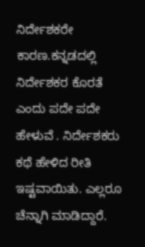ನಿರ್ದೇಶಕರೇ ಕಾರಣ.ಕನ್ನಡದಲ್ಲಿ ನಿರ್ದೇಶಕರ ಕೊರತೆ ಎಂದು ಪದೇ ಪದೇ ಹೇಳುವೆ . ನಿರ್ದೇಶಕರು ಕಥೆ ಹೇಳಿದ ರೀತಿ ಇಷ್ಟವಾಯಿತು. ಎಲ್ಲರೂ ಚೆನ್ನಾಗಿ ಮಾಡಿದ್ದಾರೆ.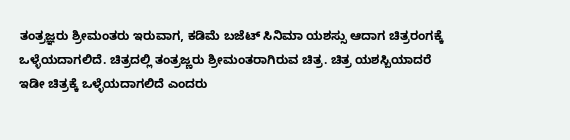ತಂತ್ರಜ್ಞರು ಶ್ರೀಮಂತರು ಇರುವಾಗ, ಕಡಿಮೆ ಬಜೆಟ್ ಸಿನಿಮಾ ಯಶಸ್ಸು ಆದಾಗ ಚಿತ್ರರಂಗಕ್ಕೆ ಒಳ್ಳೆಯದಾಗಲಿದೆ. ಚಿತ್ರದಲ್ಲಿ ತಂತ್ರಜ್ಣರು ಶ್ರೀಮಂತರಾಗಿರುವ ಚಿತ್ರ. ಚಿತ್ರ ಯಶಸ್ಬಿಯಾದರೆ ಇಡೀ ಚಿತ್ರಕ್ಕೆ ಒಳ್ಳೆಯದಾಗಲಿದೆ ಎಂದರು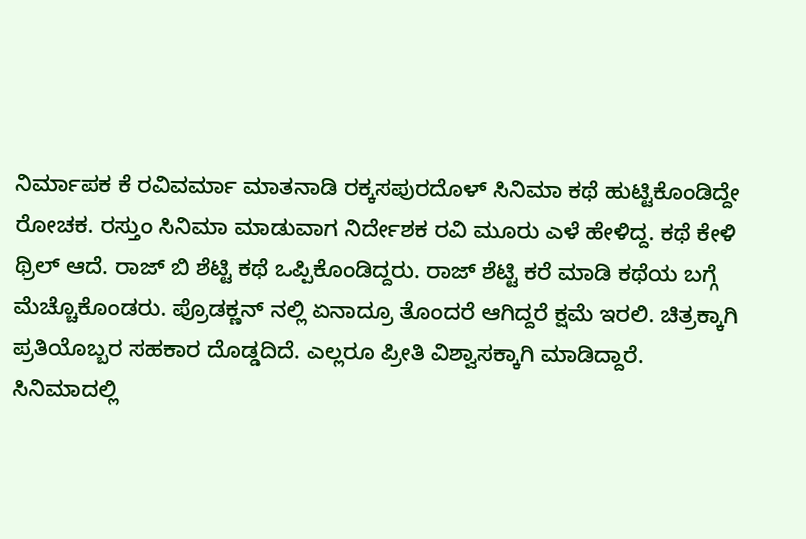ನಿರ್ಮಾಪಕ ಕೆ ರವಿವರ್ಮಾ ಮಾತನಾಡಿ ರಕ್ಕಸಪುರದೊಳ್ ಸಿನಿಮಾ ಕಥೆ ಹುಟ್ಟಿಕೊಂಡಿದ್ದೇ ರೋಚಕ. ರಸ್ತುಂ ಸಿನಿಮಾ ಮಾಡುವಾಗ ನಿರ್ದೇಶಕ ರವಿ ಮೂರು ಎಳೆ ಹೇಳಿದ್ದ. ಕಥೆ ಕೇಳಿ ಥ್ರಿಲ್ ಆದೆ. ರಾಜ್ ಬಿ ಶೆಟ್ಟಿ ಕಥೆ ಒಪ್ಪಿಕೊಂಡಿದ್ದರು. ರಾಜ್ ಶೆಟ್ಟಿ ಕರೆ ಮಾಡಿ ಕಥೆಯ ಬಗ್ಗೆ ಮೆಚ್ಚೊಕೊಂಡರು. ಪ್ರೊಡಕ್ಣನ್ ನಲ್ಲಿ ಏನಾದ್ರೂ ತೊಂದರೆ ಆಗಿದ್ದರೆ ಕ್ಷಮೆ ಇರಲಿ. ಚಿತ್ರಕ್ಕಾಗಿ ಪ್ರತಿಯೊಬ್ಬರ ಸಹಕಾರ ದೊಡ್ಡದಿದೆ. ಎಲ್ಲರೂ ಪ್ರೀತಿ ವಿಶ್ವಾಸಕ್ಕಾಗಿ ಮಾಡಿದ್ದಾರೆ. ಸಿನಿಮಾದಲ್ಲಿ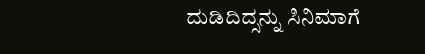ದುಡಿದಿದ್ಸನ್ನು ಸಿನಿಮಾಗೆ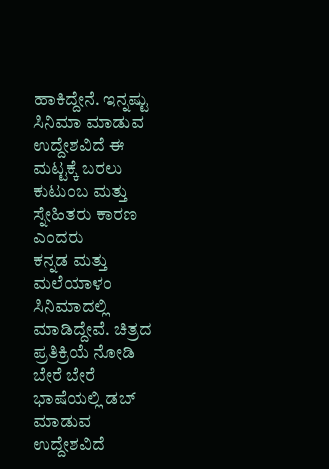ಹಾಕಿದ್ದೇನೆ. ಇನ್ನಷ್ಟು ಸಿನಿಮಾ ಮಾಡುವ ಉದ್ದೇಶವಿದೆ ಈ ಮಟ್ಟಕ್ಕೆ ಬರಲು ಕುಟುಂಬ ಮತ್ತು ಸ್ನೇಹಿತರು ಕಾರಣ ಎಂದರು
ಕನ್ನಡ ಮತ್ತು ಮಲೆಯಾಳಂ ಸಿನಿಮಾದಲ್ಲಿ ಮಾಡಿದ್ದೇವೆ. ಚಿತ್ರದ ಪ್ರತಿಕ್ರಿಯೆ ನೋಡಿ ಬೇರೆ ಬೇರೆ ಭಾಷೆಯಲ್ಲಿ ಡಬ್ ಮಾಡುವ ಉದ್ದೇಶವಿದೆ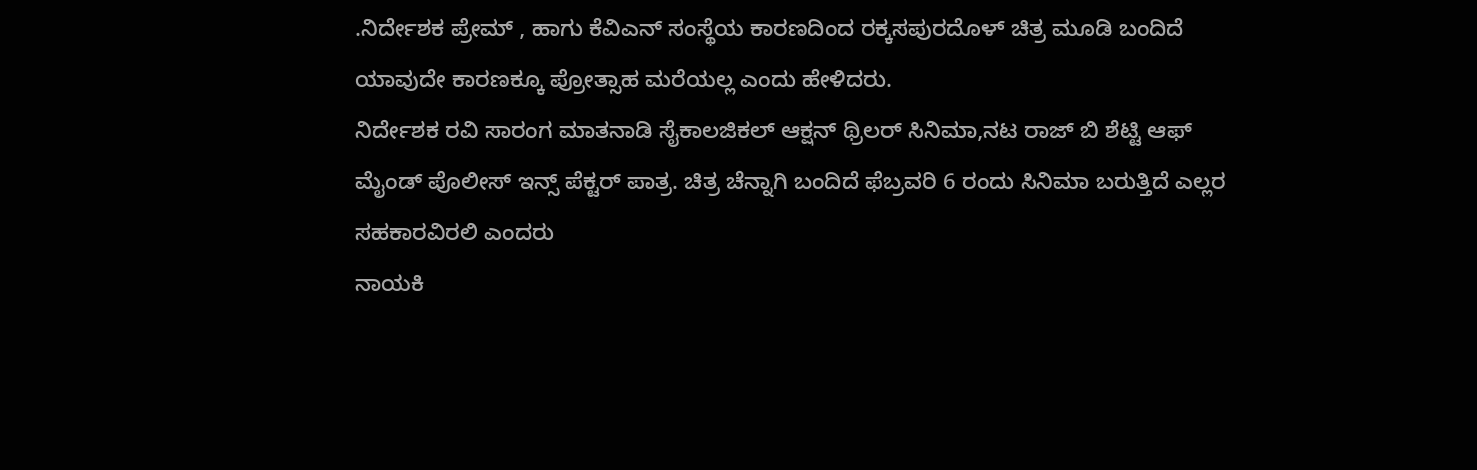.ನಿರ್ದೇಶಕ ಪ್ರೇಮ್ , ಹಾಗು ಕೆವಿಎನ್ ಸಂಸ್ಥೆಯ ಕಾರಣದಿಂದ ರಕ್ಕಸಪುರದೊಳ್ ಚಿತ್ರ ಮೂಡಿ ಬಂದಿದೆ ಯಾವುದೇ ಕಾರಣಕ್ಕೂ ಪ್ರೋತ್ಸಾಹ ಮರೆಯಲ್ಲ ಎಂದು ಹೇಳಿದರು.
ನಿರ್ದೇಶಕ ರವಿ ಸಾರಂಗ ಮಾತನಾಡಿ ಸೈಕಾಲಜಿಕಲ್ ಆಕ್ಷನ್ ಥ್ರಿಲರ್ ಸಿನಿಮಾ,ನಟ ರಾಜ್ ಬಿ ಶೆಟ್ಟಿ ಆಫ್ ಮೈಂಡ್ ಪೊಲೀಸ್ ಇನ್ಸ್ ಪೆಕ್ಟರ್ ಪಾತ್ರ. ಚಿತ್ರ ಚೆನ್ನಾಗಿ ಬಂದಿದೆ ಫೆಬ್ರವರಿ 6 ರಂದು ಸಿನಿಮಾ ಬರುತ್ತಿದೆ ಎಲ್ಲರ ಸಹಕಾರವಿರಲಿ ಎಂದರು
ನಾಯಕಿ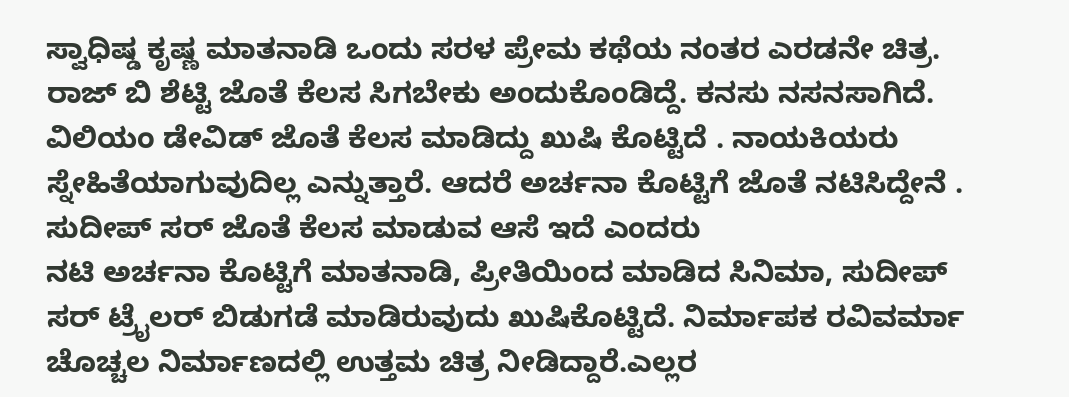ಸ್ವಾಧಿಷ್ಡ ಕೃಷ್ಣ ಮಾತನಾಡಿ ಒಂದು ಸರಳ ಪ್ರೇಮ ಕಥೆಯ ನಂತರ ಎರಡನೇ ಚಿತ್ರ. ರಾಜ್ ಬಿ ಶೆಟ್ಟಿ ಜೊತೆ ಕೆಲಸ ಸಿಗಬೇಕು ಅಂದುಕೊಂಡಿದ್ದೆ. ಕನಸು ನಸನಸಾಗಿದೆ. ವಿಲಿಯಂ ಡೇವಿಡ್ ಜೊತೆ ಕೆಲಸ ಮಾಡಿದ್ದು ಖುಷಿ ಕೊಟ್ಟಿದೆ . ನಾಯಕಿಯರು ಸ್ನೇಹಿತೆಯಾಗುವುದಿಲ್ಲ ಎನ್ನುತ್ತಾರೆ. ಆದರೆ ಅರ್ಚನಾ ಕೊಟ್ಟಿಗೆ ಜೊತೆ ನಟಿಸಿದ್ದೇನೆ . ಸುದೀಪ್ ಸರ್ ಜೊತೆ ಕೆಲಸ ಮಾಡುವ ಆಸೆ ಇದೆ ಎಂದರು
ನಟಿ ಅರ್ಚನಾ ಕೊಟ್ಟಿಗೆ ಮಾತನಾಡಿ, ಪ್ರೀತಿಯಿಂದ ಮಾಡಿದ ಸಿನಿಮಾ, ಸುದೀಪ್ ಸರ್ ಟ್ರೈಲರ್ ಬಿಡುಗಡೆ ಮಾಡಿರುವುದು ಖುಷಿಕೊಟ್ಟಿದೆ. ನಿರ್ಮಾಪಕ ರವಿವರ್ಮಾ ಚೊಚ್ಚಲ ನಿರ್ಮಾಣದಲ್ಲಿ ಉತ್ತಮ ಚಿತ್ರ ನೀಡಿದ್ದಾರೆ.ಎಲ್ಲರ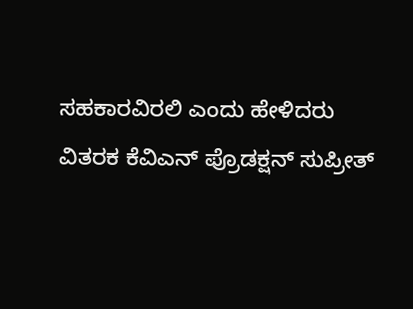ಸಹಕಾರವಿರಲಿ ಎಂದು ಹೇಳಿದರು
ವಿತರಕ ಕೆವಿಎನ್ ಪ್ರೊಡಕ್ಷನ್ ಸುಪ್ರೀತ್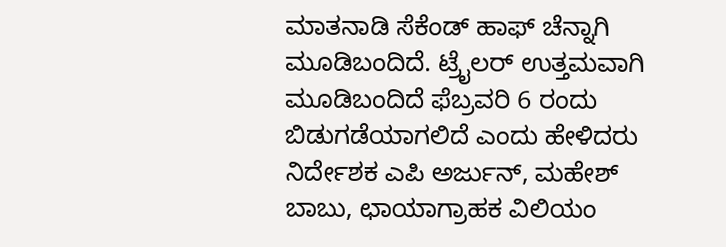ಮಾತನಾಡಿ ಸೆಕೆಂಡ್ ಹಾಫ್ ಚೆನ್ನಾಗಿ ಮೂಡಿಬಂದಿದೆ. ಟ್ರೈಲರ್ ಉತ್ತಮವಾಗಿ ಮೂಡಿಬಂದಿದೆ ಫೆಬ್ರವರಿ 6 ರಂದು ಬಿಡುಗಡೆಯಾಗಲಿದೆ ಎಂದು ಹೇಳಿದರು
ನಿರ್ದೇಶಕ ಎಪಿ ಅರ್ಜುನ್, ಮಹೇಶ್ ಬಾಬು, ಛಾಯಾಗ್ರಾಹಕ ವಿಲಿಯಂ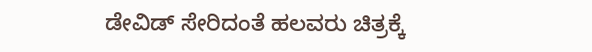ಡೇವಿಡ್ ಸೇರಿದಂತೆ ಹಲವರು ಚಿತ್ರಕ್ಕೆ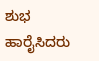ಶುಭ ಹಾರೈಸಿದರು